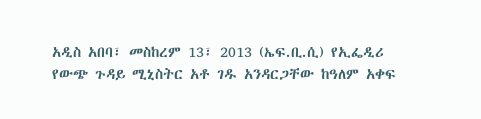አዲስ አበባ፣ መስከረም 13፣ 2013 (ኤፍ.ቢ.ሲ) የኢፌዲሪ የውጭ ጉዳይ ሚኒስትር አቶ ገዱ አንዳርጋቸው ከዓለም አቀፍ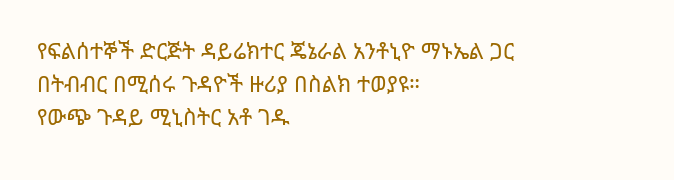የፍልሰተኞች ድርጅት ዳይሬክተር ጄኔራል አንቶኒዮ ማኑኤል ጋር በትብብር በሚሰሩ ጉዳዮች ዙሪያ በስልክ ተወያዩ።
የውጭ ጉዳይ ሚኒስትር አቶ ገዱ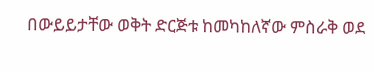በውይይታቸው ወቅት ድርጅቱ ከመካከለኛው ምስራቅ ወደ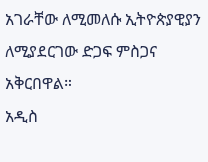አገራቸው ለሚመለሱ ኢትዮጵያዊያን ለሚያደርገው ድጋፍ ምስጋና አቅርበዋል።
አዲስ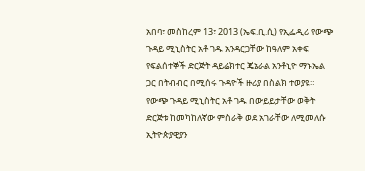አበባ፣ መስከረም 13፣ 2013 (ኤፍ.ቢ.ሲ) የኢፌዲሪ የውጭ ጉዳይ ሚኒስትር አቶ ገዱ አንዳርጋቸው ከዓለም አቀፍ የፍልሰተኞች ድርጅት ዳይሬክተር ጄኔራል አንቶኒዮ ማኑኤል ጋር በትብብር በሚሰሩ ጉዳዮች ዙሪያ በስልክ ተወያዩ።
የውጭ ጉዳይ ሚኒስትር አቶ ገዱ በውይይታቸው ወቅት ድርጅቱ ከመካከለኛው ምስራቅ ወደ አገራቸው ለሚመለሱ ኢትዮጵያዊያን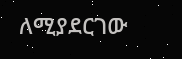ለሚያደርገው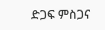ድጋፍ ምስጋና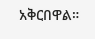አቅርበዋል።